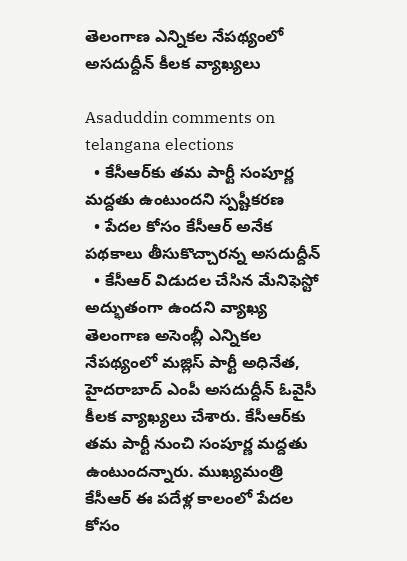తెలంగాణ ఎన్నికల నేపథ్యంలో అసదుద్దీన్ కీలక వ్యాఖ్యలు

Asaduddin comments on telangana elections
  • కేసీఆర్‌కు తమ పార్టీ సంపూర్ణ మద్దతు ఉంటుందని స్పష్టీకరణ
  • పేదల కోసం కేసీఆర్ అనేక పథకాలు తీసుకొచ్చారన్న అసదుద్దీన్
  • కేసీఆర్ విడుదల చేసిన మేనిఫెస్టో అద్భుతంగా ఉందని వ్యాఖ్య
తెలంగాణ అసెంబ్లీ ఎన్నికల నేపథ్యంలో మజ్లిస్ పార్టీ అధినేత, హైదరాబాద్ ఎంపీ అసదుద్దీన్ ఓవైసీ కీలక వ్యాఖ్యలు చేశారు. కేసీఆర్‌కు తమ పార్టీ నుంచి సంపూర్ణ మద్దతు ఉంటుందన్నారు. ముఖ్యమంత్రి కేసీఆర్ ఈ పదేళ్ల కాలంలో పేదల కోసం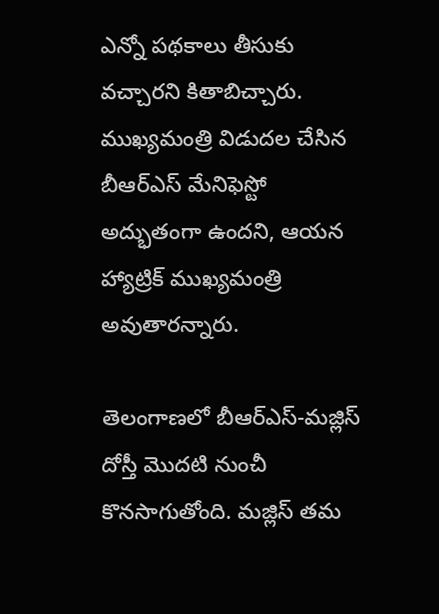ఎన్నో పథకాలు తీసుకు వచ్చారని కితాబిచ్చారు. ముఖ్యమంత్రి విడుదల చేసిన బీఆర్ఎస్ మేనిఫెస్టో అద్భుతంగా ఉందని, ఆయన హ్యాట్రిక్ ముఖ్యమంత్రి అవుతారన్నారు.

తెలంగాణలో బీఆర్ఎస్-మజ్లిస్ దోస్తీ మొదటి నుంచీ కొనసాగుతోంది. మజ్లిస్ తమ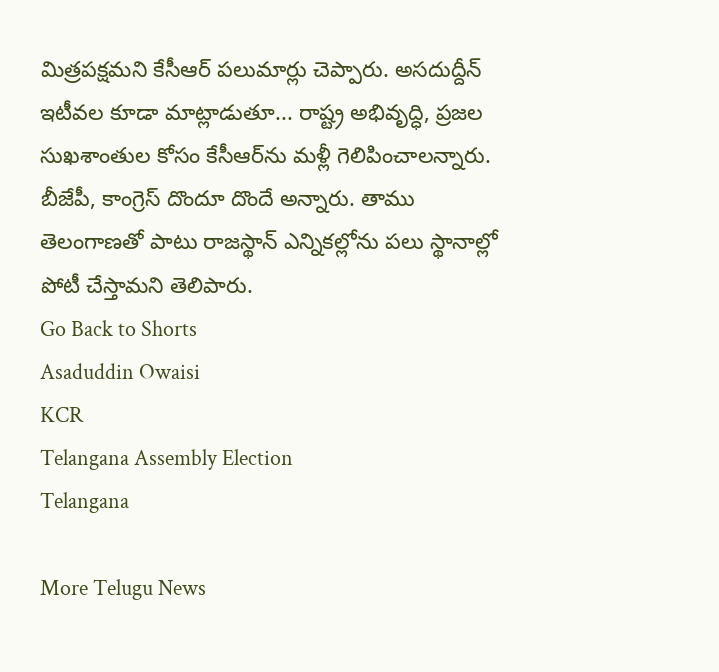మిత్రపక్షమని కేసీఆర్ పలుమార్లు చెప్పారు. అసదుద్దీన్ ఇటీవల కూడా మాట్లాడుతూ... రాష్ట్ర అభివృద్ధి, ప్రజల సుఖశాంతుల కోసం కేసీఆర్‌ను మళ్లీ గెలిపించాలన్నారు. బీజేపీ, కాంగ్రెస్ దొందూ దొందే అన్నారు. తాము తెలంగాణతో పాటు రాజస్థాన్ ఎన్నికల్లోను పలు స్థానాల్లో పోటీ చేస్తామని తెలిపారు.
Go Back to Shorts
Asaduddin Owaisi
KCR
Telangana Assembly Election
Telangana

More Telugu News